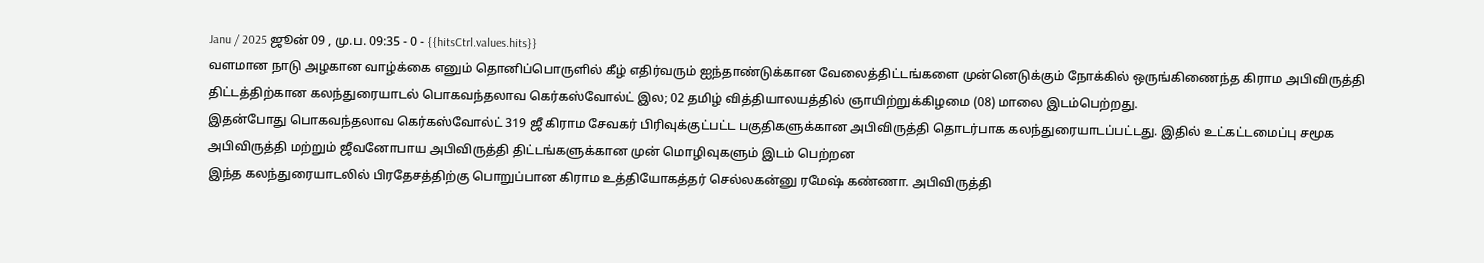Janu / 2025 ஜூன் 09 , மு.ப. 09:35 - 0 - {{hitsCtrl.values.hits}}
வளமான நாடு அழகான வாழ்க்கை எனும் தொனிப்பொருளில் கீழ் எதிர்வரும் ஐந்தாண்டுக்கான வேலைத்திட்டங்களை முன்னெடுக்கும் நோக்கில் ஒருங்கிணைந்த கிராம அபிவிருத்தி திட்டத்திற்கான கலந்துரையாடல் பொகவந்தலாவ கெர்கஸ்வோல்ட் இல; 02 தமிழ் வித்தியாலயத்தில் ஞாயிற்றுக்கிழமை (08) மாலை இடம்பெற்றது.
இதன்போது பொகவந்தலாவ கெர்கஸ்வோல்ட் 319 ஜீ கிராம சேவகர் பிரிவுக்குட்பட்ட பகுதிகளுக்கான அபிவிருத்தி தொடர்பாக கலந்துரையாடப்பட்டது. இதில் உட்கட்டமைப்பு சமூக அபிவிருத்தி மற்றும் ஜீவனோபாய அபிவிருத்தி திட்டங்களுக்கான முன் மொழிவுகளும் இடம் பெற்றன
இந்த கலந்துரையாடலில் பிரதேசத்திற்கு பொறுப்பான கிராம உத்தியோகத்தர் செல்லகன்னு ரமேஷ் கண்ணா. அபிவிருத்தி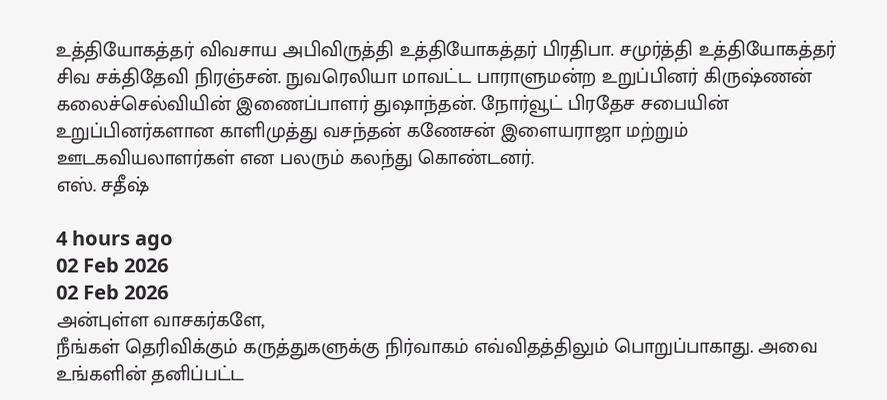உத்தியோகத்தர் விவசாய அபிவிருத்தி உத்தியோகத்தர் பிரதிபா. சமுர்த்தி உத்தியோகத்தர் சிவ சக்திதேவி நிரஞ்சன். நுவரெலியா மாவட்ட பாராளுமன்ற உறுப்பினர் கிருஷ்ணன் கலைச்செல்வியின் இணைப்பாளர் துஷாந்தன். நோர்வூட் பிரதேச சபையின் உறுப்பினர்களான காளிமுத்து வசந்தன் கணேசன் இளையராஜா மற்றும் ஊடகவியலாளர்கள் என பலரும் கலந்து கொண்டனர்.
எஸ். சதீஷ்

4 hours ago
02 Feb 2026
02 Feb 2026
அன்புள்ள வாசகர்களே,
நீங்கள் தெரிவிக்கும் கருத்துகளுக்கு நிர்வாகம் எவ்விதத்திலும் பொறுப்பாகாது. அவை உங்களின் தனிப்பட்ட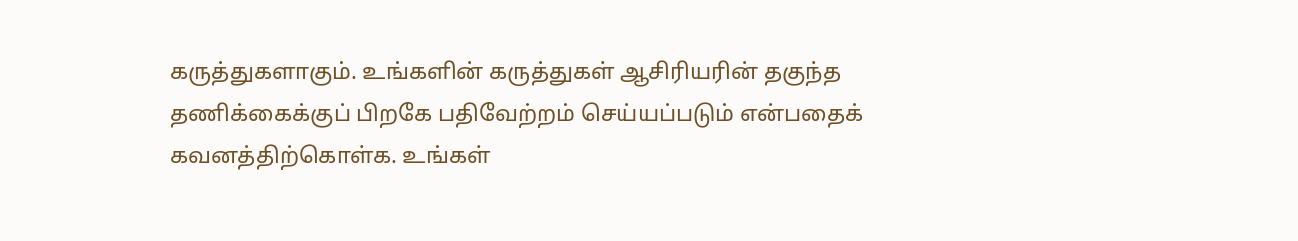கருத்துகளாகும். உங்களின் கருத்துகள் ஆசிரியரின் தகுந்த தணிக்கைக்குப் பிறகே பதிவேற்றம் செய்யப்படும் என்பதைக் கவனத்திற்கொள்க. உங்கள்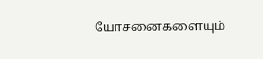யோசனைகளையும்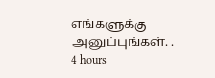எங்களுக்கு அனுப்புங்கள். .
4 hours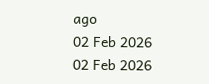ago
02 Feb 2026
02 Feb 2026